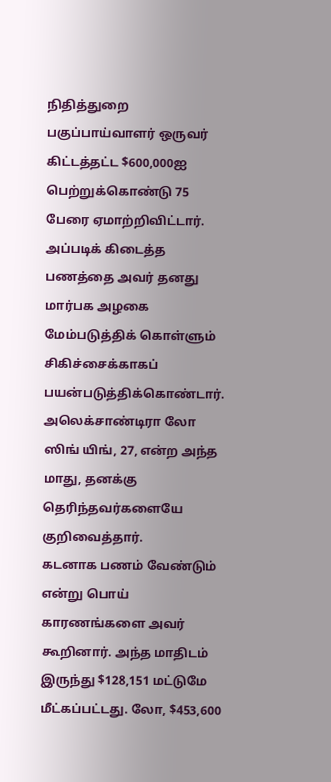நிதித்துறை பகுப்பாய்வாளர் ஒருவர் கிட்டத்தட்ட $600,000ஐ பெற்றுக்கொண்டு 75 பேரை ஏமாற்றிவிட்டார். அப்படிக் கிடைத்த பணத்தை அவர் தனது மார்பக அழகை மேம்படுத்திக் கொள்ளும் சிகிச்சைக்காகப் பயன்படுத்திக்கொண்டார்.
அலெக்சாண்டிரா லோ ஸிங் யிங், 27, என்ற அந்த மாது, தனக்கு தெரிந்தவர்களையே குறிவைத்தார்.
கடனாக பணம் வேண்டும் என்று பொய் காரணங்களை அவர் கூறினார். அந்த மாதிடம் இருந்து $128,151 மட்டுமே மீட்கப்பட்டது. லோ, $453,600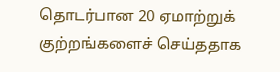தொடர்பான 20 ஏமாற்றுக் குற்றங்களைச் செய்ததாக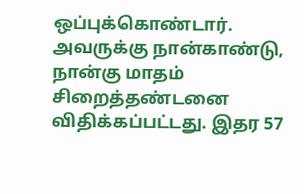ஒப்புக்கொண்டார்.
அவருக்கு நான்காண்டு, நான்கு மாதம் சிறைத்தண்டனை விதிக்கப்பட்டது. இதர 57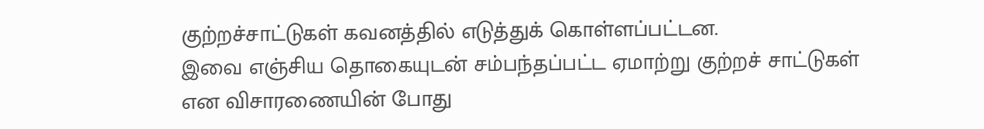குற்றச்சாட்டுகள் கவனத்தில் எடுத்துக் கொள்ளப்பட்டன.
இவை எஞ்சிய தொகையுடன் சம்பந்தப்பட்ட ஏமாற்று குற்றச் சாட்டுகள் என விசாரணையின் போது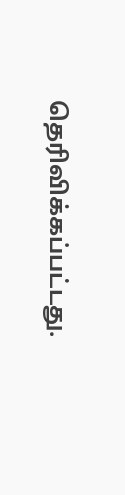தெரிவிக்கப்பட்டது.